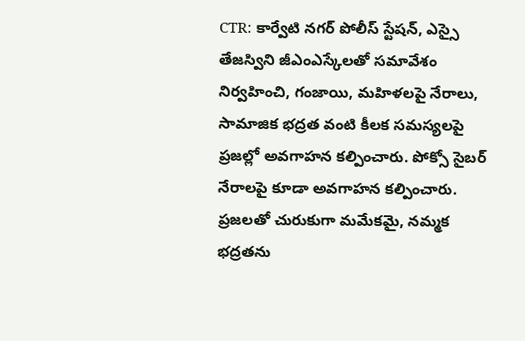CTR: కార్వేటి నగర్ పోలీస్ స్టేషన్, ఎస్సై తేజస్విని జీఎంఎస్కేలతో సమావేశం నిర్వహించి, గంజాయి, మహిళలపై నేరాలు, సామాజిక భద్రత వంటి కీలక సమస్యలపై ప్రజల్లో అవగాహన కల్పించారు. పోక్సో సైబర్ నేరాలపై కూడా అవగాహన కల్పించారు. ప్రజలతో చురుకుగా మమేకమై, నమ్మక భద్రతను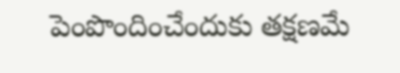పెంపొందించేందుకు తక్షణమే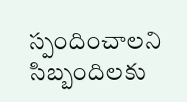స్పందించాలని సిబ్బందిలకు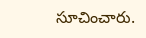సూచించారు.